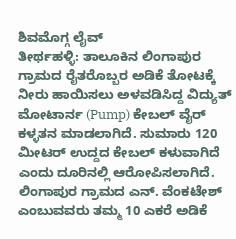ಶಿವಮೊಗ್ಗ ಲೈವ್
ತೀರ್ಥಹಳ್ಳಿ: ತಾಲೂಕಿನ ಲಿಂಗಾಪುರ ಗ್ರಾಮದ ರೈತರೊಬ್ಬರ ಅಡಿಕೆ ತೋಟಕ್ಕೆ ನೀರು ಹಾಯಿಸಲು ಅಳವಡಿಸಿದ್ದ ವಿದ್ಯುತ್ ಮೋಟಾರ್ನ (Pump) ಕೇಬಲ್ ವೈರ್ ಕಳ್ಳತನ ಮಾಡಲಾಗಿದೆ. ಸುಮಾರು 120 ಮೀಟರ್ ಉದ್ದದ ಕೇಬಲ್ ಕಳುವಾಗಿದೆ ಎಂದು ದೂರಿನಲ್ಲಿ ಆರೋಪಿಸಲಾಗಿದೆ.
ಲಿಂಗಾಪುರ ಗ್ರಾಮದ ಎನ್. ವೆಂಕಟೇಶ್ ಎಂಬುವವರು ತಮ್ಮ 10 ಎಕರೆ ಅಡಿಕೆ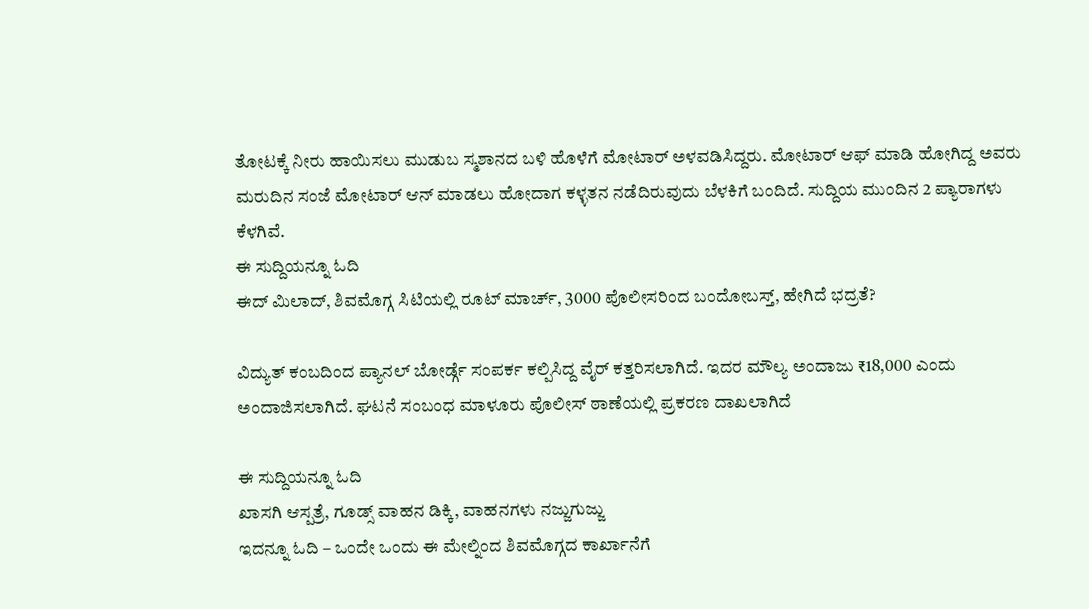ತೋಟಕ್ಕೆ ನೀರು ಹಾಯಿಸಲು ಮುಡುಬ ಸ್ಮಶಾನದ ಬಳಿ ಹೊಳೆಗೆ ಮೋಟಾರ್ ಅಳವಡಿಸಿದ್ದರು. ಮೋಟಾರ್ ಆಫ್ ಮಾಡಿ ಹೋಗಿದ್ದ ಅವರು ಮರುದಿನ ಸಂಜೆ ಮೋಟಾರ್ ಆನ್ ಮಾಡಲು ಹೋದಾಗ ಕಳ್ಳತನ ನಡೆದಿರುವುದು ಬೆಳಕಿಗೆ ಬಂದಿದೆ. ಸುದ್ದಿಯ ಮುಂದಿನ 2 ಪ್ಯಾರಾಗಳು ಕೆಳಗಿವೆ.
ಈ ಸುದ್ದಿಯನ್ನೂ ಓದಿ
ಈದ್ ಮಿಲಾದ್, ಶಿವಮೊಗ್ಗ ಸಿಟಿಯಲ್ಲಿ ರೂಟ್ ಮಾರ್ಚ್, 3000 ಪೊಲೀಸರಿಂದ ಬಂದೋಬಸ್ತ್, ಹೇಗಿದೆ ಭದ್ರತೆ?

ವಿದ್ಯುತ್ ಕಂಬದಿಂದ ಪ್ಯಾನಲ್ ಬೋರ್ಡ್ಗೆ ಸಂಪರ್ಕ ಕಲ್ಪಿಸಿದ್ದ ವೈರ್ ಕತ್ತರಿಸಲಾಗಿದೆ. ಇದರ ಮೌಲ್ಯ ಅಂದಾಜು ₹18,000 ಎಂದು ಅಂದಾಜಿಸಲಾಗಿದೆ. ಘಟನೆ ಸಂಬಂಧ ಮಾಳೂರು ಪೊಲೀಸ್ ಠಾಣೆಯಲ್ಲಿ ಪ್ರಕರಣ ದಾಖಲಾಗಿದೆ

ಈ ಸುದ್ದಿಯನ್ನೂ ಓದಿ
ಖಾಸಗಿ ಆಸ್ಪತ್ರೆ, ಗೂಡ್ಸ್ ವಾಹನ ಡಿಕ್ಕಿ, ವಾಹನಗಳು ನಜ್ಜುಗುಜ್ಜು
ಇದನ್ನೂ ಓದಿ – ಒಂದೇ ಒಂದು ಈ ಮೇಲ್ನಿಂದ ಶಿವಮೊಗ್ಗದ ಕಾರ್ಖಾನೆಗೆ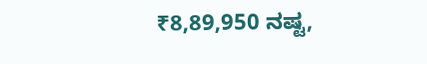₹8,89,950 ನಷ್ಟ,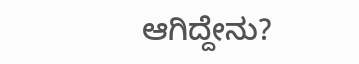ಆಗಿದ್ದೇನು?